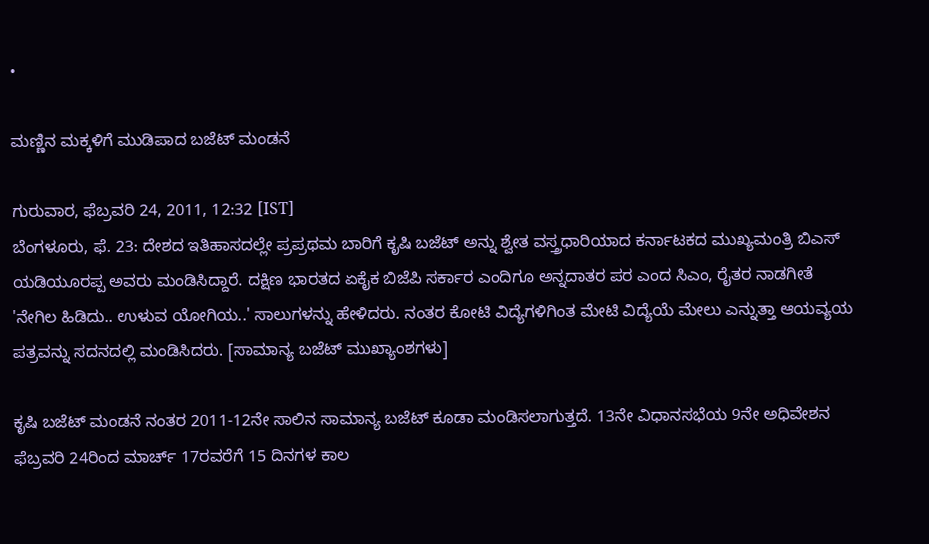•

ಮಣ್ಣಿನ ಮಕ್ಕಳಿಗೆ ಮುಡಿಪಾದ ಬಜೆಟ್ ಮಂಡನೆ

ಗುರುವಾರ, ಫೆಬ್ರವರಿ 24, 2011, 12:32 [IST]
ಬೆಂಗಳೂರು, ಫೆ. 23: ದೇಶದ ಇತಿಹಾಸದಲ್ಲೇ ಪ್ರಪ್ರಥಮ ಬಾರಿಗೆ ಕೃಷಿ ಬಜೆಟ್ ಅನ್ನು ಶ್ವೇತ ವಸ್ತ್ರಧಾರಿಯಾದ ಕರ್ನಾಟಕದ ಮುಖ್ಯಮಂತ್ರಿ ಬಿಎಸ್ ಯಡಿಯೂರಪ್ಪ ಅವರು ಮಂಡಿಸಿದ್ದಾರೆ. ದಕ್ಷಿಣ ಭಾರತದ ಏಕೈಕ ಬಿಜೆಪಿ ಸರ್ಕಾರ ಎಂದಿಗೂ ಅನ್ನದಾತರ ಪರ ಎಂದ ಸಿಎಂ, ರೈತರ ನಾಡಗೀತೆ 'ನೇಗಿಲ ಹಿಡಿದು.. ಉಳುವ ಯೋಗಿಯ..' ಸಾಲುಗಳನ್ನು ಹೇಳಿದರು. ನಂತರ ಕೋಟಿ ವಿದ್ಯೆಗಳಿಗಿಂತ ಮೇಟಿ ವಿದ್ಯೆಯೆ ಮೇಲು ಎನ್ನುತ್ತಾ ಆಯವ್ಯಯ ಪತ್ರವನ್ನು ಸದನದಲ್ಲಿ ಮಂಡಿಸಿದರು. [ಸಾಮಾನ್ಯ ಬಜೆಟ್ ಮುಖ್ಯಾಂಶಗಳು]

ಕೃಷಿ ಬಜೆಟ್ ಮಂಡನೆ ನಂತರ 2011-12ನೇ ಸಾಲಿನ ಸಾಮಾನ್ಯ ಬಜೆಟ್ ಕೂಡಾ ಮಂಡಿಸಲಾಗುತ್ತದೆ. 13ನೇ ವಿಧಾನಸಭೆಯ 9ನೇ ಅಧಿವೇಶನ ಫೆಬ್ರವರಿ 24ರಿಂದ ಮಾರ್ಚ್ 17ರವರೆಗೆ 15 ದಿನಗಳ ಕಾಲ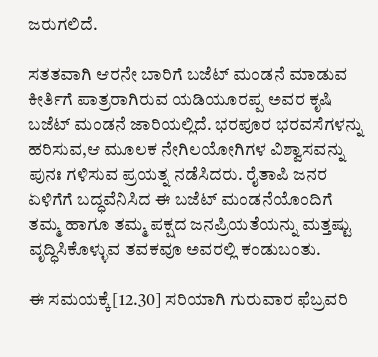ಜರುಗಲಿದೆ.

ಸತತವಾಗಿ ಆರನೇ ಬಾರಿಗೆ ಬಜೆಟ್ ಮಂಡನೆ ಮಾಡುವ ಕೀರ್ತಿಗೆ ಪಾತ್ರರಾಗಿರುವ ಯಡಿಯೂರಪ್ಪ ಅವರ ಕೃಷಿ ಬಜೆಟ್ ಮಂಡನೆ ಜಾರಿಯಲ್ಲಿದೆ. ಭರಪೂರ ಭರವಸೆಗಳನ್ನು ಹರಿಸುವ,ಆ ಮೂಲಕ ನೇಗಿಲಯೋಗಿಗಳ ವಿಶ್ವಾಸವನ್ನು ಪುನಃ ಗಳಿಸುವ ಪ್ರಯತ್ನ ನಡೆಸಿದರು. ರೈತಾಪಿ ಜನರ ಏಳಿಗೆಗೆ ಬದ್ಧವೆನಿಸಿದ ಈ ಬಜೆಟ್ ಮಂಡನೆಯೊಂದಿಗೆ ತಮ್ಮ ಹಾಗೂ ತಮ್ಮ ಪಕ್ಷದ ಜನಪ್ರಿಯತೆಯನ್ನು ಮತ್ತಷ್ಟು ವೃದ್ಧಿಸಿಕೊಳ್ಳುವ ತವಕವೂ ಅವರಲ್ಲಿ ಕಂಡುಬಂತು.

ಈ ಸಮಯಕ್ಕೆ[12.30] ಸರಿಯಾಗಿ ಗುರುವಾರ ಫೆಬ್ರವರಿ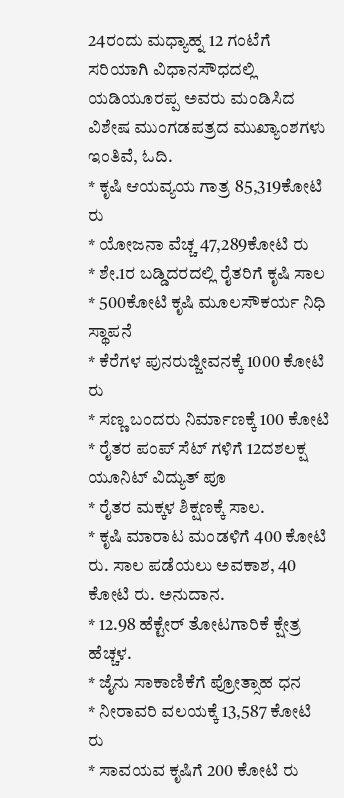24ರಂದು ಮಧ್ಯಾಹ್ನ 12 ಗಂಟೆಗೆ ಸರಿಯಾಗಿ ವಿಧಾನಸೌಧದಲ್ಲಿ ಯಡಿಯೂರಪ್ಪ ಅವರು ಮಂಡಿಸಿದ ವಿಶೇಷ ಮುಂಗಡಪತ್ರದ ಮುಖ್ಯಾಂಶಗಳು ಇಂತಿವೆ, ಓದಿ.
* ಕೃಷಿ ಆಯವ್ಯಯ ಗಾತ್ರ 85,319ಕೋಟಿ ರು
* ಯೋಜನಾ ವೆಚ್ಚ 47,289ಕೋಟಿ ರು
* ಶೇ.1ರ ಬಡ್ಡಿದರದಲ್ಲಿ ರೈತರಿಗೆ ಕೃಷಿ ಸಾಲ
* 500ಕೋಟಿ ಕೃಷಿ ಮೂಲಸೌಕರ್ಯ ನಿಧಿ ಸ್ಥಾಪನೆ
* ಕೆರೆಗಳ ಪುನರುಜ್ಜೀವನಕ್ಕೆ 1000 ಕೋಟಿ ರು
* ಸಣ್ಣ ಬಂದರು ನಿರ್ಮಾಣಕ್ಕೆ 100 ಕೋಟಿ
* ರೈತರ ಪಂಪ್ ಸೆಟ್ ಗಳಿಗೆ 12ದಶಲಕ್ಷ ಯೂನಿಟ್ ವಿದ್ಯುತ್ ಪೂ
* ರೈತರ ಮಕ್ಕಳ ಶಿಕ್ಷಣಕ್ಕೆ ಸಾಲ.
* ಕೃಷಿ ಮಾರಾಟ ಮಂಡಳಿಗೆ 400 ಕೋಟಿ ರು. ಸಾಲ ಪಡೆಯಲು ಅವಕಾಶ, 40 ಕೋಟಿ ರು. ಅನುದಾನ.
* 12.98 ಹೆಕ್ಟೇರ್ ತೋಟಗಾರಿಕೆ ಕ್ಷೇತ್ರ ಹೆಚ್ಚಳ.
* ಜೈನು ಸಾಕಾಣಿಕೆಗೆ ಪ್ರೋತ್ಸಾಹ ಧನ
* ನೀರಾವರಿ ವಲಯಕ್ಕೆ 13,587 ಕೋಟಿ ರು
* ಸಾವಯವ ಕೃಷಿಗೆ 200 ಕೋಟಿ ರು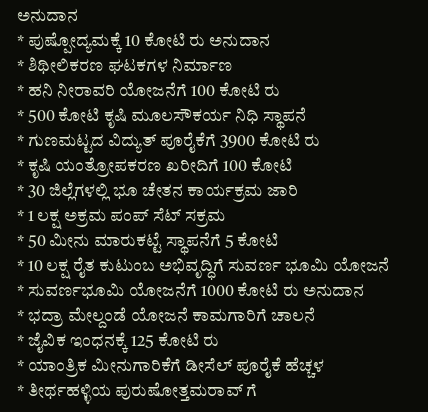ಅನುದಾನ
* ಪುಷ್ಪೋದ್ಯಮಕ್ಕೆ 10 ಕೋಟಿ ರು ಅನುದಾನ
* ಶಿಥೀಲಿಕರಣ ಘಟಕಗಳ ನಿರ್ಮಾಣ
* ಹನಿ ನೀರಾವರಿ ಯೋಜನೆಗೆ 100 ಕೋಟಿ ರು
* 500 ಕೋಟಿ ಕೃಷಿ ಮೂಲಸೌಕರ್ಯ ನಿಧಿ ಸ್ಥಾಪನೆ
* ಗುಣಮಟ್ಟದ ವಿದ್ಯುತ್ ಪೂರೈಕೆಗೆ 3900 ಕೋಟಿ ರು
* ಕೃಷಿ ಯಂತ್ರೋಪಕರಣ ಖರೀದಿಗೆ 100 ಕೋಟಿ
* 30 ಜಿಲ್ಲೆಗಳಲ್ಲಿ ಭೂ ಚೇತನ ಕಾರ್ಯಕ್ರಮ ಜಾರಿ
* 1 ಲಕ್ಷ ಅಕ್ರಮ ಪಂಪ್ ಸೆಟ್ ಸಕ್ರಮ
* 50 ಮೀನು ಮಾರುಕಟ್ಟೆ ಸ್ಥಾಪನೆಗೆ 5 ಕೋಟಿ
* 10 ಲಕ್ಷ ರೈತ ಕುಟುಂಬ ಅಭಿವೃದ್ಧಿಗೆ ಸುವರ್ಣ ಭೂಮಿ ಯೋಜನೆ
* ಸುವರ್ಣಭೂಮಿ ಯೋಜನೆಗೆ 1000 ಕೋಟಿ ರು ಅನುದಾನ
* ಭದ್ರಾ ಮೇಲ್ದಂಡೆ ಯೋಜನೆ ಕಾಮಗಾರಿಗೆ ಚಾಲನೆ
* ಜೈವಿಕ ಇಂಧನಕ್ಕೆ 125 ಕೋಟಿ ರು
* ಯಾಂತ್ರಿಕ ಮೀನುಗಾರಿಕೆಗೆ ಡೀಸೆಲ್ ಪೂರೈಕೆ ಹೆಚ್ಚಳ
* ತೀರ್ಥಹಳ್ಳಿಯ ಪುರುಷೋತ್ತಮರಾವ್ ಗೆ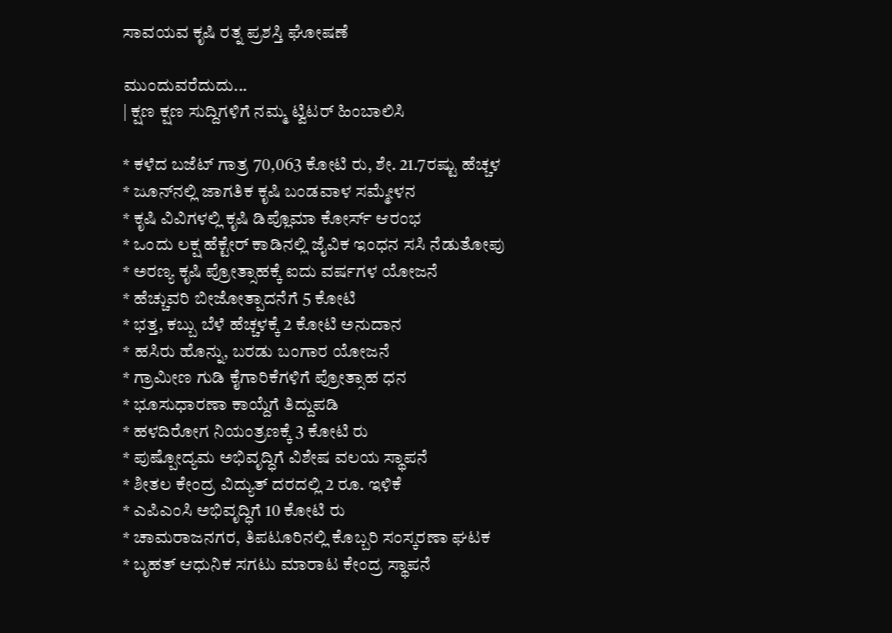ಸಾವಯವ ಕೃಷಿ ರತ್ನ ಪ್ರಶಸ್ತಿ ಘೋಷಣೆ

ಮುಂದುವರೆದುದು...
| ಕ್ಷಣ ಕ್ಷಣ ಸುದ್ದಿಗಳಿಗೆ ನಮ್ಮ ಟ್ವಿಟರ್ ಹಿಂಬಾಲಿಸಿ

* ಕಳೆದ ಬಜೆಟ್ ಗಾತ್ರ 70,063 ಕೋಟಿ ರು, ಶೇ. 21.7ರಷ್ಟು ಹೆಚ್ಚಳ
* ಜೂನ್‌ನಲ್ಲಿ ಜಾಗತಿಕ ಕೃಷಿ ಬಂಡವಾಳ ಸಮ್ಮೇಳನ
* ಕೃಷಿ ವಿವಿಗಳಲ್ಲಿ ಕೃಷಿ ಡಿಪ್ಲೊಮಾ ಕೋರ್ಸ್ ಆರಂಭ
* ಒಂದು ಲಕ್ಷ ಹೆಕ್ಟೇರ್ ಕಾಡಿನಲ್ಲಿ ಜೈವಿಕ ಇಂಧನ ಸಸಿ ನೆಡುತೋಪು
* ಅರಣ್ಯ ಕೃಷಿ ಪ್ರೋತ್ಸಾಹಕ್ಕೆ ಐದು ವರ್ಷಗಳ ಯೋಜನೆ
* ಹೆಚ್ಚುವರಿ ಬೀಜೋತ್ಪಾದನೆಗೆ 5 ಕೋಟಿ
* ಭತ್ತ, ಕಬ್ಬು ಬೆಳೆ ಹೆಚ್ಚಳಕ್ಕೆ 2 ಕೋಟಿ ಅನುದಾನ
* ಹಸಿರು ಹೊನ್ನು, ಬರಡು ಬಂಗಾರ ಯೋಜನೆ
* ಗ್ರಾಮೀಣ ಗುಡಿ ಕೈಗಾರಿಕೆಗಳಿಗೆ ಪ್ರೋತ್ಸಾಹ ಧನ
* ಭೂಸುಧಾರಣಾ ಕಾಯ್ದೆಗೆ ತಿದ್ದುಪಡಿ
* ಹಳದಿರೋಗ ನಿಯಂತ್ರಣಕ್ಕೆ 3 ಕೋಟಿ ರು
* ಪುಷ್ಪೋದ್ಯಮ ಅಭಿವೃದ್ಧಿಗೆ ವಿಶೇಷ ವಲಯ ಸ್ಥಾಪನೆ
* ಶೀತಲ ಕೇಂದ್ರ ವಿದ್ಯುತ್ ದರದಲ್ಲಿ 2 ರೂ. ಇಳಿಕೆ
* ಎಪಿಎಂಸಿ ಅಭಿವೃದ್ಧಿಗೆ 10 ಕೋಟಿ ರು
* ಚಾಮರಾಜನಗರ, ತಿಪಟೂರಿನಲ್ಲಿ ಕೊಬ್ಬರಿ ಸಂಸ್ಕರಣಾ ಘಟಕ
* ಬೃಹತ್ ಆಧುನಿಕ ಸಗಟು ಮಾರಾಟ ಕೇಂದ್ರ ಸ್ಥಾಪನೆ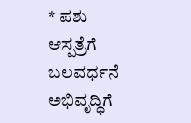* ಪಶು ಆಸ್ಪತ್ರೆಗೆ ಬಲವರ್ಧನೆ ಅಭಿವೃದ್ಧಿಗೆ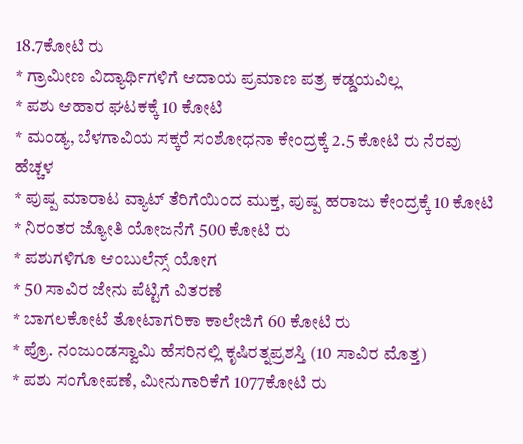18.7ಕೋಟಿ ರು
* ಗ್ರಾಮೀಣ ವಿದ್ಯಾರ್ಥಿಗಳಿಗೆ ಆದಾಯ ಪ್ರಮಾಣ ಪತ್ರ ಕಡ್ಡಯವಿಲ್ಲ
* ಪಶು ಆಹಾರ ಘಟಕಕ್ಕೆ 10 ಕೋಟಿ
* ಮಂಡ್ಯ, ಬೆಳಗಾವಿಯ ಸಕ್ಕರೆ ಸಂಶೋಧನಾ ಕೇಂದ್ರಕ್ಕೆ 2.5 ಕೋಟಿ ರು ನೆರವು ಹೆಚ್ಚಳ
* ಪುಷ್ಪ ಮಾರಾಟ ವ್ಯಾಟ್ ತೆರಿಗೆಯಿಂದ ಮುಕ್ತ, ಪುಷ್ಪ ಹರಾಜು ಕೇಂದ್ರಕ್ಕೆ 10 ಕೋಟಿ
* ನಿರಂತರ ಜ್ಯೋತಿ ಯೋಜನೆಗೆ 500 ಕೋಟಿ ರು
* ಪಶುಗಳಿಗೂ ಆಂಬುಲೆನ್ಸ್ ಯೋಗ
* 50 ಸಾವಿರ ಜೇನು ಪೆಟ್ಟಿಗೆ ವಿತರಣೆ
* ಬಾಗಲಕೋಟೆ ತೋಟಾಗರಿಕಾ ಕಾಲೇಜಿಗೆ 60 ಕೋಟಿ ರು
* ಪ್ರೊ. ನಂಜುಂಡಸ್ವಾಮಿ ಹೆಸರಿನಲ್ಲಿ ಕೃಷಿರತ್ನಪ್ರಶಸ್ತಿ (10 ಸಾವಿರ ಮೊತ್ತ)
* ಪಶು ಸಂಗೋಪಣೆ, ಮೀನುಗಾರಿಕೆಗೆ 1077ಕೋಟಿ ರು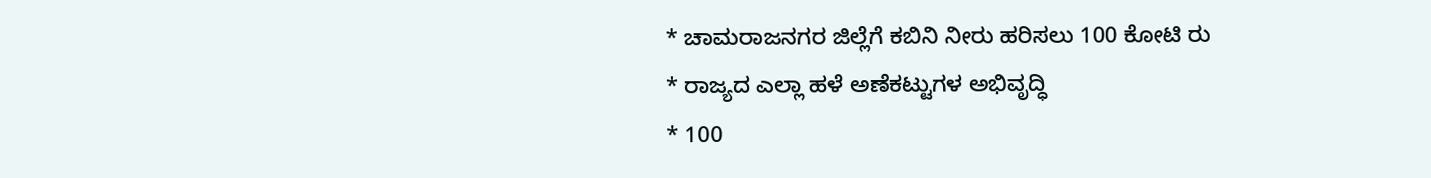* ಚಾಮರಾಜನಗರ ಜಿಲ್ಲೆಗೆ ಕಬಿನಿ ನೀರು ಹರಿಸಲು 100 ಕೋಟಿ ರು
* ರಾಜ್ಯದ ಎಲ್ಲಾ ಹಳೆ ಅಣೆಕಟ್ಟುಗಳ ಅಭಿವೃದ್ಧಿ
* 100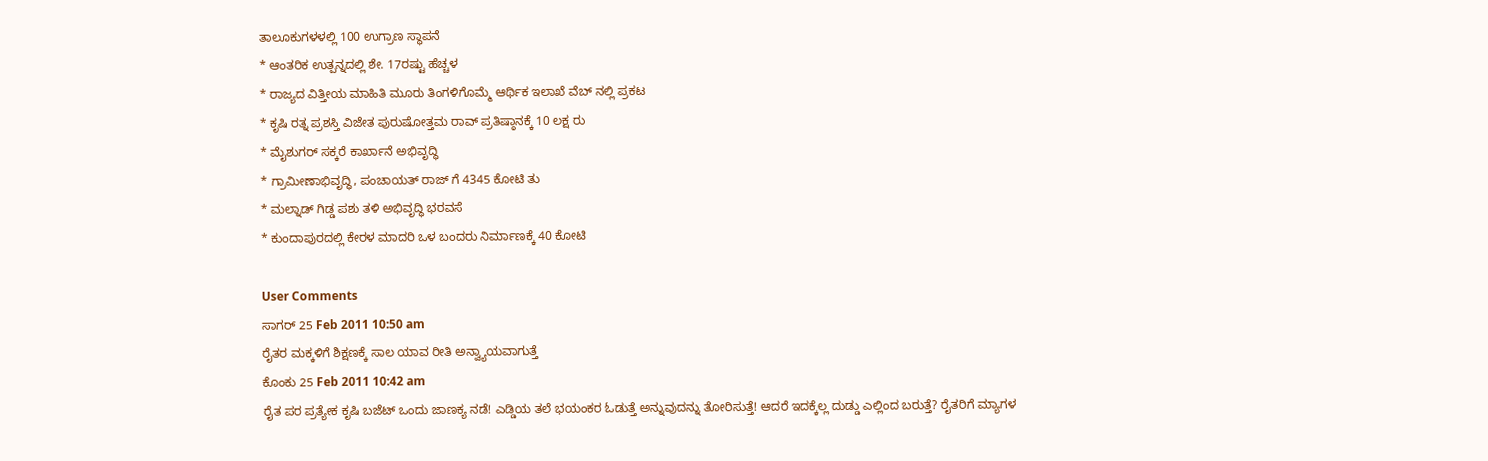ತಾಲೂಕುಗಳಳಲ್ಲಿ 100 ಉಗ್ರಾಣ ಸ್ಥಾಪನೆ
* ಆಂತರಿಕ ಉತ್ಪನ್ನದಲ್ಲಿ ಶೇ. 17ರಷ್ಟು ಹೆಚ್ಚಳ
* ರಾಜ್ಯದ ವಿತ್ತೀಯ ಮಾಹಿತಿ ಮೂರು ತಿಂಗಳಿಗೊಮ್ಮೆ ಆರ್ಥಿಕ ಇಲಾಖೆ ವೆಬ್ ನಲ್ಲಿ ಪ್ರಕಟ
* ಕೃಷಿ ರತ್ನ ಪ್ರಶಸ್ತಿ ವಿಜೇತ ಪುರುಷೋತ್ತಮ ರಾವ್ ಪ್ರತಿಷ್ಠಾನಕ್ಕೆ 10 ಲಕ್ಷ ರು
* ಮೈಶುಗರ್ ಸಕ್ಕರೆ ಕಾರ್ಖಾನೆ ಅಭಿವೃದ್ಧಿ
* ಗ್ರಾಮೀಣಾಭಿವೃದ್ಧಿ, ಪಂಚಾಯತ್ ರಾಜ್ ಗೆ 4345 ಕೋಟಿ ತು
* ಮಲ್ನಾಡ್ ಗಿಡ್ಡ ಪಶು ತಳಿ ಅಭಿವೃದ್ಧಿ ಭರವಸೆ
* ಕುಂದಾಪುರದಲ್ಲಿ ಕೇರಳ ಮಾದರಿ ಒಳ ಬಂದರು ನಿರ್ಮಾಣಕ್ಕೆ 40 ಕೋಟಿ

User Comments
ಸಾಗರ್ 25 Feb 2011 10:50 am
ರೈತರ ಮಕ್ಕಳಿಗೆ ಶಿಕ್ಷಣಕ್ಕೆ ಸಾಲ ಯಾವ ರೀತಿ ಅನ್ವ್ಯಾಯವಾಗುತ್ತೆ
ಕೊಂಕು 25 Feb 2011 10:42 am
ರೈತ ಪರ ಪ್ರತ್ಯೇಕ ಕೃಷಿ ಬಜೆಟ್ ಒಂದು ಜಾಣಕ್ಯ ನಡೆ! ಎಡ್ಡಿಯ ತಲೆ ಭಯಂಕರ ಓಡುತ್ತೆ ಅನ್ನುವುದನ್ನು ತೋರಿಸುತ್ತೆ! ಆದರೆ ಇದಕ್ಕೆಲ್ಲ ದುಡ್ಡು ಎಲ್ಲಿಂದ ಬರುತ್ತೆ? ರೈತರಿಗೆ ಮ್ಯಾಗಳ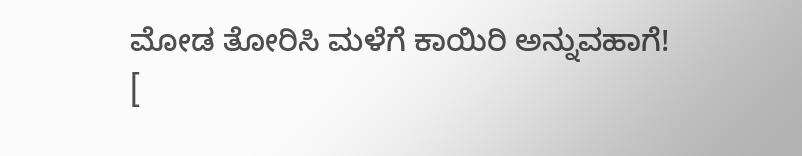ಮೋಡ ತೋರಿಸಿ ಮಳೆಗೆ ಕಾಯಿರಿ ಅನ್ನುವಹಾಗೆ!
[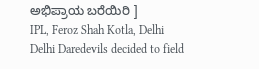ಅಭಿಪ್ರಾಯ ಬರೆಯಿರಿ ]
IPL, Feroz Shah Kotla, Delhi
Delhi Daredevils decided to field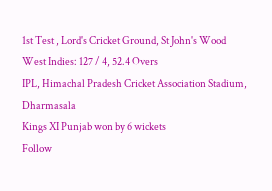1st Test , Lord's Cricket Ground, St John's Wood
West Indies: 127 / 4, 52.4 Overs
IPL, Himachal Pradesh Cricket Association Stadium, Dharmasala
Kings XI Punjab won by 6 wickets
Follow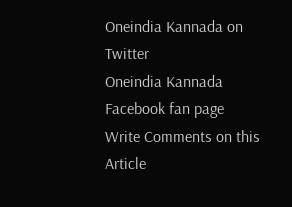Oneindia Kannada on Twitter
Oneindia Kannada Facebook fan page
Write Comments on this Article